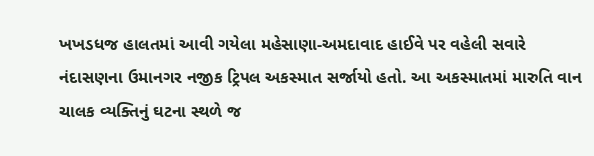ખખડધજ હાલતમાં આવી ગયેલા મહેસાણા-અમદાવાદ હાઈવે પર વહેલી સવારે નંદાસણના ઉમાનગર નજીક ટ્રિપલ અકસ્માત સર્જાયો હતો. આ અકસ્માતમાં મારુતિ વાન ચાલક વ્યક્તિનું ઘટના સ્થળે જ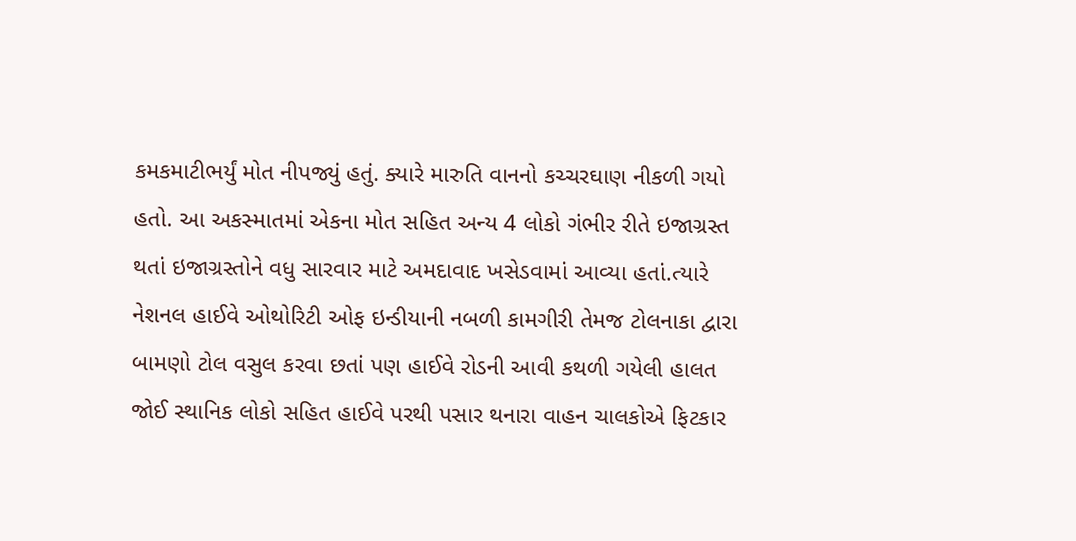કમકમાટીભર્યું મોત નીપજ્યું હતું. ક્યારે મારુતિ વાનનો કચ્ચરઘાણ નીકળી ગયો હતો. આ અકસ્માતમાં એકના મોત સહિત અન્ય 4 લોકો ગંભીર રીતે ઇજાગ્રસ્ત થતાં ઇજાગ્રસ્તોને વધુ સારવાર માટે અમદાવાદ ખસેડવામાં આવ્યા હતાં.ત્યારે નેશનલ હાઈવે ઓથોરિટી ઓફ ઇન્ડીયાની નબળી કામગીરી તેમજ ટોલનાકા દ્વારા બામણો ટોલ વસુલ કરવા છતાં પણ હાઈવે રોડની આવી કથળી ગયેલી હાલત જોઈ સ્થાનિક લોકો સહિત હાઈવે પરથી પસાર થનારા વાહન ચાલકોએ ફિટકાર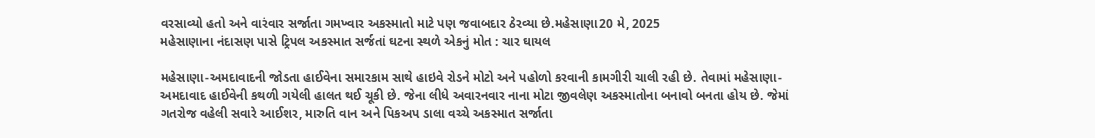વરસાવ્યો હતો અને વારંવાર સર્જાતા ગમખ્વાર અકસ્માતો માટે પણ જવાબદાર ઠેરવ્યા છે.મહેસાણા20 મે, 2025
મહેસાણાના નંદાસણ પાસે ટ્રિપલ અકસ્માત સર્જતાં ઘટના સ્થળે એકનું મોત : ચાર ઘાયલ

મહેસાણા-અમદાવાદની જોડતા હાઈવેના સમારકામ સાથે હાઇવે રોડને મોટો અને પહોળો કરવાની કામગીરી ચાલી રહી છે. તેવામાં મહેસાણા-અમદાવાદ હાઈવેની કથળી ગયેલી હાલત થઈ ચૂકી છે. જેના લીધે અવારનવાર નાના મોટા જીવલેણ અકસ્માતોના બનાવો બનતા હોય છે. જેમાં ગતરોજ વહેલી સવારે આઈશર, મારુતિ વાન અને પિકઅપ ડાલા વચ્ચે અકસ્માત સર્જાતા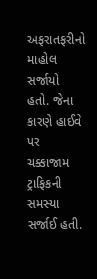અફરાતફરીનો માહોલ સર્જાયો હતો. જેના કારણે હાઈવે પર ચક્કાજામ ટ્રાફિકની સમસ્યા સર્જાઈ હતી.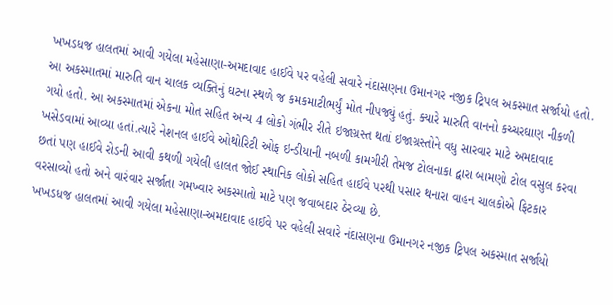ખખડધજ હાલતમાં આવી ગયેલા મહેસાણા-અમદાવાદ હાઈવે પર વહેલી સવારે નંદાસણના ઉમાનગર નજીક ટ્રિપલ અકસ્માત સર્જાયો હતો. આ અકસ્માતમાં મારુતિ વાન ચાલક વ્યક્તિનું ઘટના સ્થળે જ કમકમાટીભર્યું મોત નીપજ્યું હતું. ક્યારે મારુતિ વાનનો કચ્ચરઘાણ નીકળી ગયો હતો. આ અકસ્માતમાં એકના મોત સહિત અન્ય 4 લોકો ગંભીર રીતે ઇજાગ્રસ્ત થતાં ઇજાગ્રસ્તોને વધુ સારવાર માટે અમદાવાદ ખસેડવામાં આવ્યા હતાં.ત્યારે નેશનલ હાઈવે ઓથોરિટી ઓફ ઇન્ડીયાની નબળી કામગીરી તેમજ ટોલનાકા દ્વારા બામણો ટોલ વસુલ કરવા છતાં પણ હાઈવે રોડની આવી કથળી ગયેલી હાલત જોઈ સ્થાનિક લોકો સહિત હાઈવે પરથી પસાર થનારા વાહન ચાલકોએ ફિટકાર વરસાવ્યો હતો અને વારંવાર સર્જાતા ગમખ્વાર અકસ્માતો માટે પણ જવાબદાર ઠેરવ્યા છે.
ખખડધજ હાલતમાં આવી ગયેલા મહેસાણા-અમદાવાદ હાઈવે પર વહેલી સવારે નંદાસણના ઉમાનગર નજીક ટ્રિપલ અકસ્માત સર્જાયો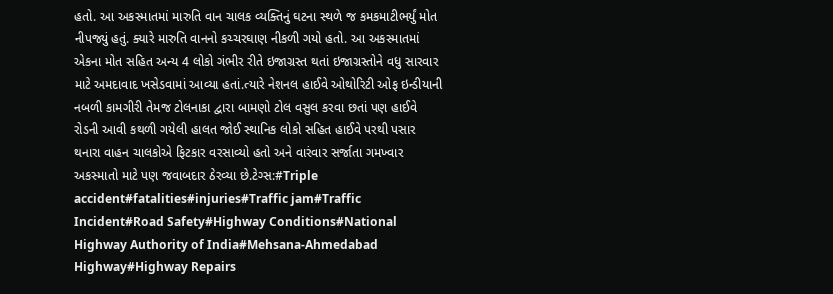હતો. આ અકસ્માતમાં મારુતિ વાન ચાલક વ્યક્તિનું ઘટના સ્થળે જ કમકમાટીભર્યું મોત નીપજ્યું હતું. ક્યારે મારુતિ વાનનો કચ્ચરઘાણ નીકળી ગયો હતો. આ અકસ્માતમાં એકના મોત સહિત અન્ય 4 લોકો ગંભીર રીતે ઇજાગ્રસ્ત થતાં ઇજાગ્રસ્તોને વધુ સારવાર માટે અમદાવાદ ખસેડવામાં આવ્યા હતાં.ત્યારે નેશનલ હાઈવે ઓથોરિટી ઓફ ઇન્ડીયાની નબળી કામગીરી તેમજ ટોલનાકા દ્વારા બામણો ટોલ વસુલ કરવા છતાં પણ હાઈવે રોડની આવી કથળી ગયેલી હાલત જોઈ સ્થાનિક લોકો સહિત હાઈવે પરથી પસાર થનારા વાહન ચાલકોએ ફિટકાર વરસાવ્યો હતો અને વારંવાર સર્જાતા ગમખ્વાર અકસ્માતો માટે પણ જવાબદાર ઠેરવ્યા છે.ટેગ્સ:#Triple accident#fatalities#injuries#Traffic jam#Traffic Incident#Road Safety#Highway Conditions#National Highway Authority of India#Mehsana-Ahmedabad Highway#Highway Repairs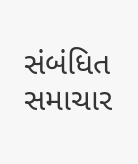સંબંધિત સમાચાર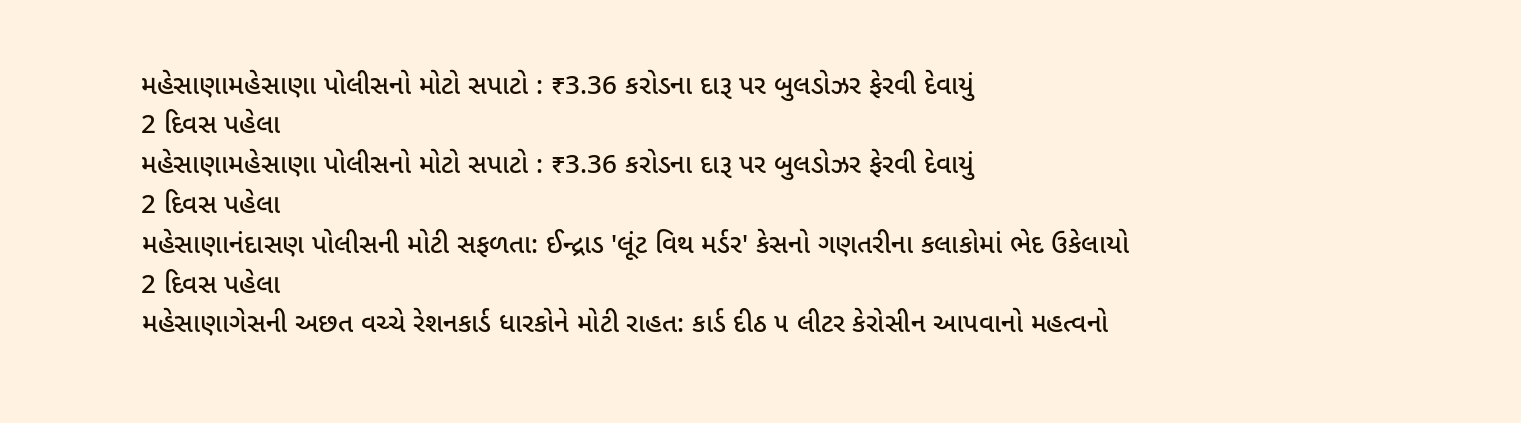મહેસાણામહેસાણા પોલીસનો મોટો સપાટો : ₹3.36 કરોડના દારૂ પર બુલડોઝર ફેરવી દેવાયું
2 દિવસ પહેલા
મહેસાણામહેસાણા પોલીસનો મોટો સપાટો : ₹3.36 કરોડના દારૂ પર બુલડોઝર ફેરવી દેવાયું
2 દિવસ પહેલા
મહેસાણાનંદાસણ પોલીસની મોટી સફળતા: ઈન્દ્રાડ 'લૂંટ વિથ મર્ડર' કેસનો ગણતરીના કલાકોમાં ભેદ ઉકેલાયો
2 દિવસ પહેલા
મહેસાણાગેસની અછત વચ્ચે રેશનકાર્ડ ધારકોને મોટી રાહત: કાર્ડ દીઠ ૫ લીટર કેરોસીન આપવાનો મહત્વનો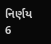નિર્ણય
6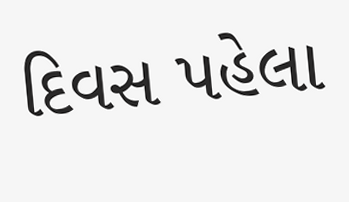દિવસ પહેલા